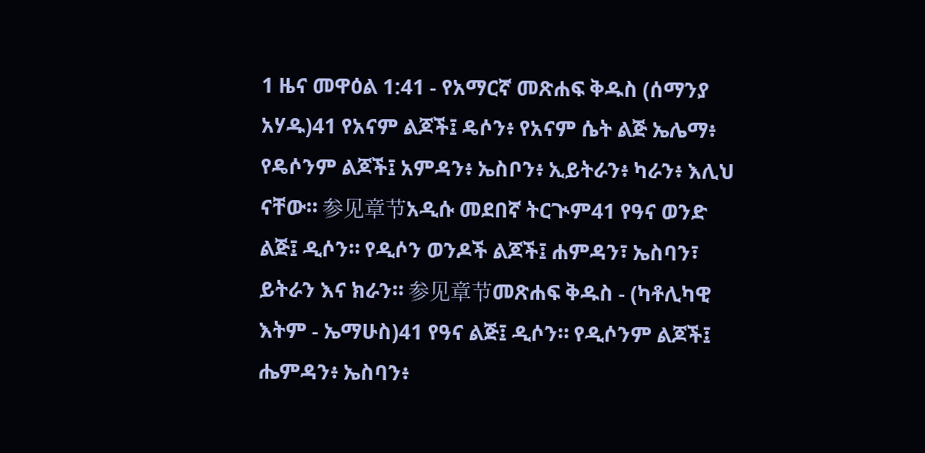1 ዜና መዋዕል 1:41 - የአማርኛ መጽሐፍ ቅዱስ (ሰማንያ አሃዱ)41 የአናም ልጆች፤ ዴሶን፥ የአናም ሴት ልጅ ኤሌማ፥ የዴሶንም ልጆች፤ አምዳን፥ ኤስቦን፥ ኢይትራን፥ ካራን፥ እሊህ ናቸው። 参见章节አዲሱ መደበኛ ትርጒም41 የዓና ወንድ ልጅ፤ ዲሶን። የዲሶን ወንዶች ልጆች፤ ሐምዳን፣ ኤስባን፣ ይትራን እና ክራን። 参见章节መጽሐፍ ቅዱስ - (ካቶሊካዊ እትም - ኤማሁስ)41 የዓና ልጅ፤ ዲሶን። የዲሶንም ልጆች፤ ሔምዳን፥ ኤስባን፥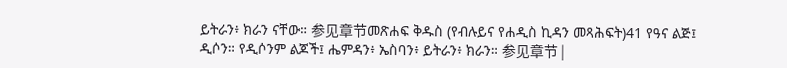ይትራን፥ ክራን ናቸው። 参见章节መጽሐፍ ቅዱስ (የብሉይና የሐዲስ ኪዳን መጻሕፍት)41 የዓና ልጅ፤ ዲሶን። የዲሶንም ልጆች፤ ሔምዳን፥ ኤስባን፥ ይትራን፥ ክራን። 参见章节 |